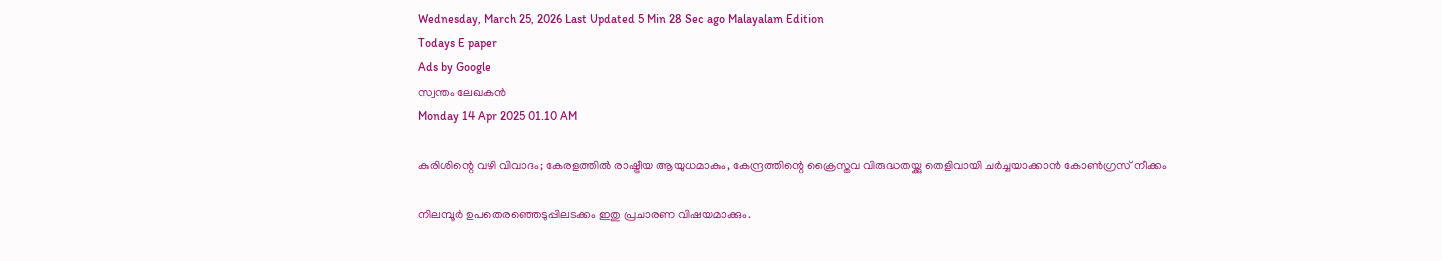Wednesday, March 25, 2026 Last Updated 5 Min 28 Sec ago Malayalam Edition
Todays E paper
Ads by Google
സ്വന്തം ലേഖകന്‍
Monday 14 Apr 2025 01.10 AM

കുരിശിന്റെ വഴി വിവാദം; കേരളത്തില്‍ രാഷ്ട്രീയ ആയുധമാകും, കേന്ദ്രത്തിന്റെ ക്രൈസ്തവ വിരുദ്ധതയ്ക്കു തെളിവായി ചര്‍ച്ചയാക്കാന്‍ കോണ്‍ഗ്രസ് നീക്കം

നിലമ്പൂര്‍ ഉപതെരഞ്ഞെടുപ്പിലടക്കം ഇതു പ്രചാരണ വിഷയമാക്കും.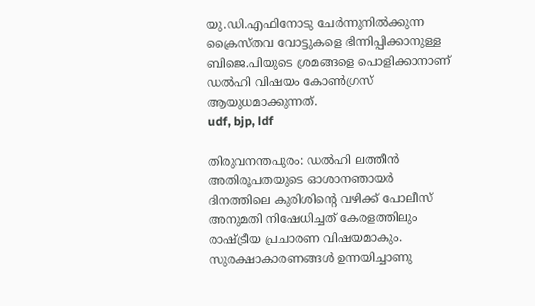യു.ഡി.എഫിനോടു ചേര്‍ന്നുനില്‍ക്കുന്ന ക്രൈസ്തവ വോട്ടുകളെ ഭിന്നിപ്പിക്കാനുള്ള ബിജെ.പിയുടെ ശ്രമങ്ങളെ പൊളിക്കാനാണ് ഡല്‍ഹി വിഷയം കോണ്‍ഗ്രസ് ആയുധമാക്കുന്നത്.
udf, bjp, ldf

തിരുവനന്തപുരം: ഡല്‍ഹി ലത്തീന്‍ അതിരൂപതയുടെ ഓശാനഞായര്‍ ദിനത്തിലെ കുരിശിന്റെ വഴിക്ക് പോലീസ് അനുമതി നിഷേധിച്ചത് കേരളത്തിലും രാഷ്ട്രീയ പ്രചാരണ വിഷയമാകും. സുരക്ഷാകാരണങ്ങള്‍ ഉന്നയിച്ചാണു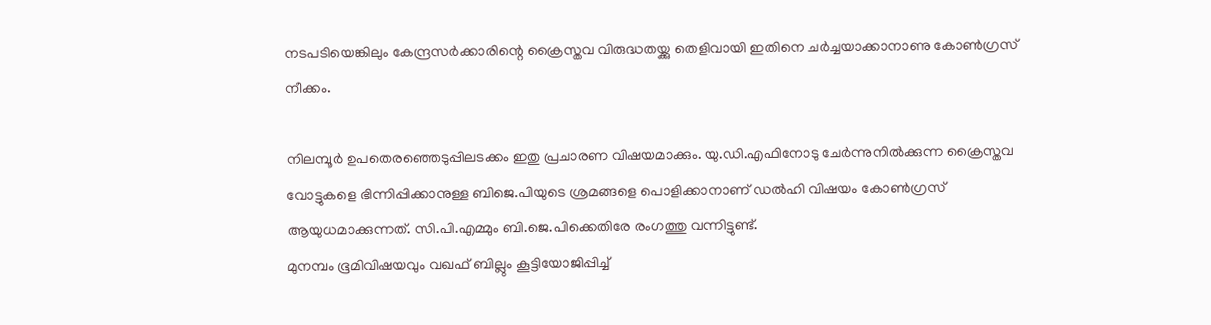നടപടിയെങ്കിലും കേന്ദ്രസര്‍ക്കാരിന്റെ ക്രൈസ്തവ വിരുദ്ധതയ്ക്കു തെളിവായി ഇതിനെ ചര്‍ച്ചയാക്കാനാണു കോണ്‍ഗ്രസ് നീക്കം.

നിലമ്പൂര്‍ ഉപതെരഞ്ഞെടുപ്പിലടക്കം ഇതു പ്രചാരണ വിഷയമാക്കും. യു.ഡി.എഫിനോടു ചേര്‍ന്നുനില്‍ക്കുന്ന ക്രൈസ്തവ വോട്ടുകളെ ഭിന്നിപ്പിക്കാനുള്ള ബിജെ.പിയുടെ ശ്രമങ്ങളെ പൊളിക്കാനാണ് ഡല്‍ഹി വിഷയം കോണ്‍ഗ്രസ് ആയുധമാക്കുന്നത്. സി.പി.എമ്മും ബി.ജെ.പിക്കെതിരേ രംഗത്തു വന്നിട്ടുണ്ട്.
മുനമ്പം ഭൂമിവിഷയവും വഖഫ് ബില്ലും കൂട്ടിയോജിപ്പിച്ച്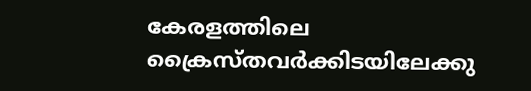കേരളത്തിലെ ക്രൈസ്തവര്‍ക്കിടയിലേക്കു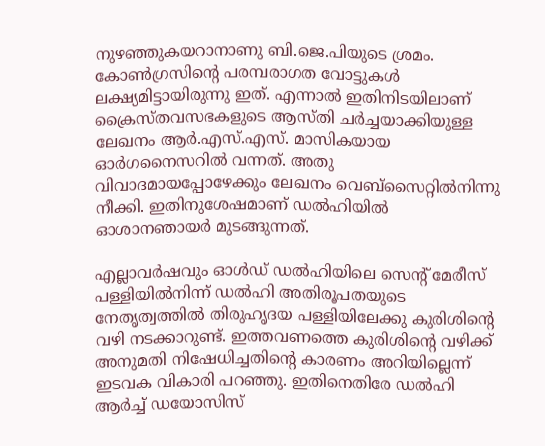നുഴഞ്ഞുകയറാനാണു ബി.ജെ.പിയുടെ ശ്രമം. കോണ്‍ഗ്രസിന്റെ പരമ്പരാഗത വോട്ടുകള്‍ ലക്ഷ്യമിട്ടായിരുന്നു ഇത്. എന്നാല്‍ ഇതിനിടയിലാണ് ക്രൈസ്തവസഭകളുടെ ആസ്തി ചര്‍ച്ചയാക്കിയുള്ള ലേഖനം ആര്‍.എസ്.എസ്. മാസികയായ ഓര്‍ഗനൈസറില്‍ വന്നത്. അതു വിവാദമായപ്പോഴേക്കും ലേഖനം വെബ്‌സൈറ്റില്‍നിന്നു നീക്കി. ഇതിനുശേഷമാണ് ഡല്‍ഹിയില്‍ ഓശാനഞായര്‍ മുടങ്ങുന്നത്.

എല്ലാവര്‍ഷവും ഓള്‍ഡ് ഡല്‍ഹിയിലെ സെന്റ് മേരീസ് പള്ളിയില്‍നിന്ന് ഡല്‍ഹി അതിരൂപതയുടെ നേതൃത്വത്തില്‍ തിരുഹൃദയ പള്ളിയിലേക്കു കുരിശിന്റെ വഴി നടക്കാറുണ്ട്. ഇത്തവണത്തെ കുരിശിന്റെ വഴിക്ക് അനുമതി നിഷേധിച്ചതിന്റെ കാരണം അറിയില്ലെന്ന് ഇടവക വികാരി പറഞ്ഞു. ഇതിനെതിരേ ഡല്‍ഹി ആര്‍ച്ച് ഡയോസിസ്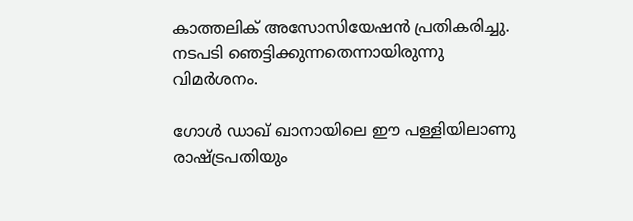കാത്തലിക് അസോസിയേഷന്‍ പ്രതികരിച്ചു. നടപടി ഞെട്ടിക്കുന്നതെന്നായിരുന്നു വിമര്‍ശനം.

ഗോള്‍ ഡാഖ് ഖാനായിലെ ഈ പള്ളിയിലാണു രാഷ്ട്രപതിയും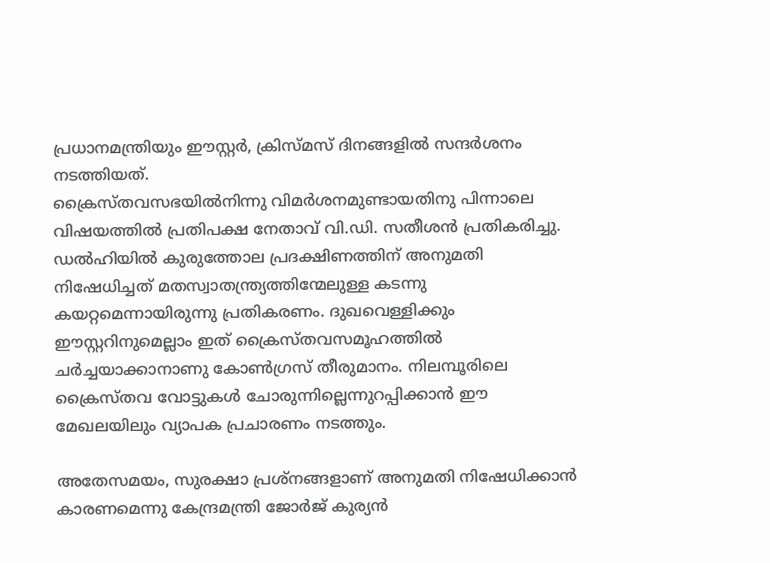പ്രധാനമന്ത്രിയും ഈസ്റ്റര്‍, ക്രിസ്മസ് ദിനങ്ങളില്‍ സന്ദര്‍ശനം നടത്തിയത്.
ക്രൈസ്തവസഭയില്‍നിന്നു വിമര്‍ശനമുണ്ടായതിനു പിന്നാലെ വിഷയത്തില്‍ പ്രതിപക്ഷ നേതാവ് വി.ഡി. സതീശന്‍ പ്രതികരിച്ചു. ഡല്‍ഹിയില്‍ കുരുത്തോല പ്രദക്ഷിണത്തിന് അനുമതി നിഷേധിച്ചത് മതസ്വാതന്ത്ര്യത്തിന്മേലുള്ള കടന്നു കയറ്റമെന്നായിരുന്നു പ്രതികരണം. ദുഖവെള്ളിക്കും ഈസ്റ്ററിനുമെല്ലാം ഇത് ക്രൈസ്തവസമൂഹത്തില്‍ ചര്‍ച്ചയാക്കാനാണു കോണ്‍ഗ്രസ് തീരുമാനം. നിലമ്പൂരിലെ ക്രൈസ്തവ വോട്ടുകള്‍ ചോരുന്നില്ലെന്നുറപ്പിക്കാന്‍ ഈ മേഖലയിലും വ്യാപക പ്രചാരണം നടത്തും.

അതേസമയം, സുരക്ഷാ പ്രശ്‌നങ്ങളാണ് അനുമതി നിഷേധിക്കാന്‍ കാരണമെന്നു കേന്ദ്രമന്ത്രി ജോര്‍ജ് കുര്യന്‍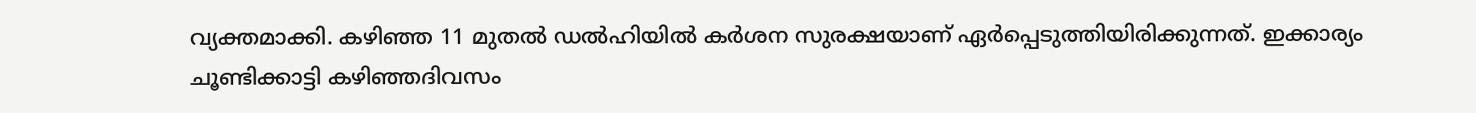വ്യക്തമാക്കി. കഴിഞ്ഞ 11 മുതല്‍ ഡല്‍ഹിയില്‍ കര്‍ശന സുരക്ഷയാണ് ഏര്‍പ്പെടുത്തിയിരിക്കുന്നത്. ഇക്കാര്യം ചൂണ്ടിക്കാട്ടി കഴിഞ്ഞദിവസം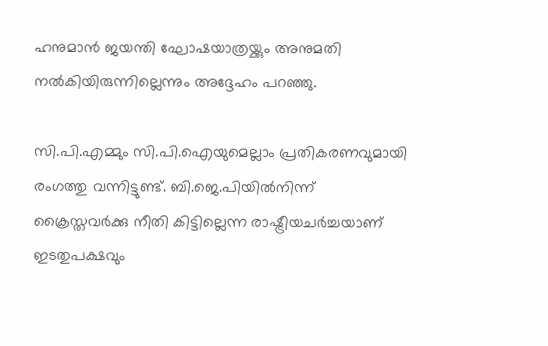ഹനുമാന്‍ ജയന്തി ഘോഷയാത്രയ്ക്കും അനുമതി നല്‍കിയിരുന്നില്ലെന്നും അദ്ദേഹം പറഞ്ഞു.

സി.പി.എമ്മും സി.പി.ഐയുമെല്ലാം പ്രതികരണവുമായി രംഗത്തു വന്നിട്ടുണ്ട്. ബി.ജെ.പിയില്‍നിന്ന് ക്രൈസ്തവര്‍ക്കു നീതി കിട്ടില്ലെന്ന രാഷ്ട്രീയചര്‍ച്ചയാണ് ഇടതുപക്ഷവും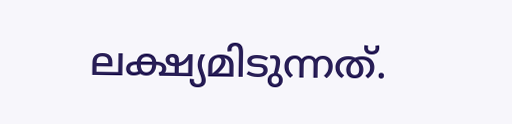ലക്ഷ്യമിടുന്നത്.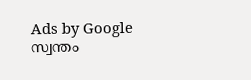Ads by Google
സ്വന്തം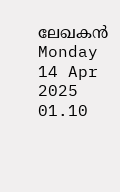ലേഖകന്‍
Monday 14 Apr 2025 01.10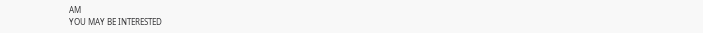AM
YOU MAY BE INTERESTED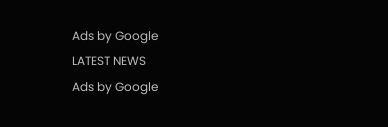Ads by Google
LATEST NEWS
Ads by Google